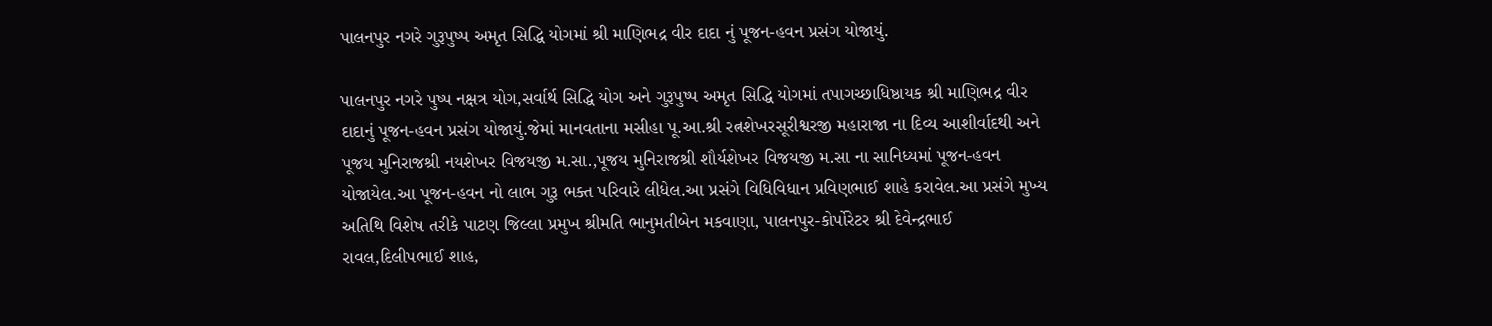પાલનપુર નગરે ગુરૂપુષ્પ અમૃત સિદ્ધિ યોગમાં શ્રી માણિભદ્ર વીર દાદા નું પૂજન-હવન પ્રસંગ યોજાયું.

પાલનપુર નગરે પુષ્પ નક્ષત્ર યોગ,સર્વાર્થ સિદ્ધિ યોગ અને ગુરૂપુષ્પ અમૃત સિદ્ધિ યોગમાં તપાગચ્છાધિષ્ઠાયક શ્રી માણિભદ્ર વીર દાદાનું પૂજન-હવન પ્રસંગ યોજાયું.જેમાં માનવતાના મસીહા પૂ.આ.શ્રી રત્નશેખરસૂરીશ્વરજી મહારાજા ના દિવ્ય આશીર્વાદથી અને પૂજય મુનિરાજશ્રી નયશેખર વિજયજી મ.સા.,પૂજય મુનિરાજશ્રી શૌર્યશેખર વિજયજી મ.સા ના સાનિધ્યમાં પૂજન-હવન યોજાયેલ.આ પૂજન-હવન નો લાભ ગુરૂ ભક્ત પરિવારે લીધેલ.આ પ્રસંગે વિધિવિધાન પ્રવિણભાઈ શાહે કરાવેલ.આ પ્રસંગે મુખ્ય અતિથિ વિશેષ તરીકે પાટણ જિલ્લા પ્રમુખ શ્રીમતિ ભાનુમતીબેન મકવાણા, પાલનપુર-કોર્પોરેટર શ્રી દેવેન્દ્રભાઈ રાવલ,દિલીપભાઈ શાહ,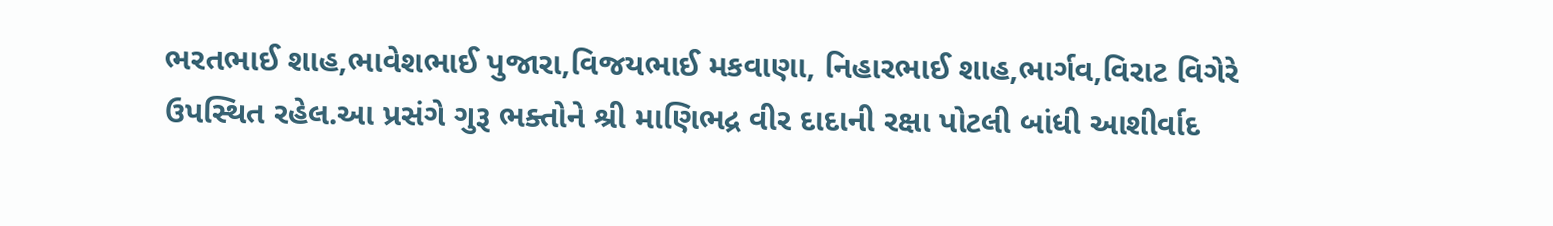ભરતભાઈ શાહ,ભાવેશભાઈ પુજારા,વિજયભાઈ મકવાણા, નિહારભાઈ શાહ,ભાર્ગવ,વિરાટ વિગેરે ઉપસ્થિત રહેલ.આ પ્રસંગે ગુરૂ ભક્તોને શ્રી માણિભદ્ર વીર દાદાની રક્ષા પોટલી બાંધી આશીર્વાદ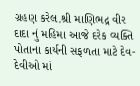ગ્રહણ કરેલ.શ્રી માણિભદ્ર વીર દાદા નું મહિમા આજે દરેક વ્યક્તિ પોતાના કાર્યની સફળતા માટે દેવ-દેવીઓ માં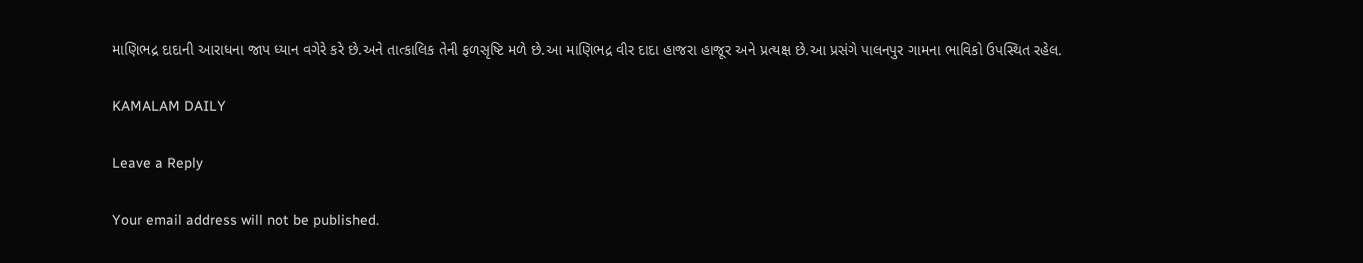માણિભદ્ર દાદાની આરાધના જાપ ધ્યાન વગેરે કરે છે.અને તાત્કાલિક તેની ફળસૃષ્ટિ મળે છે.આ માણિભદ્ર વીર દાદા હાજરા હાજૂર અને પ્રત્યક્ષ છે.આ પ્રસંગે પાલનપુર ગામના ભાવિકો ઉપસ્થિત રહેલ.

KAMALAM DAILY

Leave a Reply

Your email address will not be published.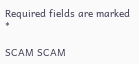Required fields are marked *

SCAM SCAM